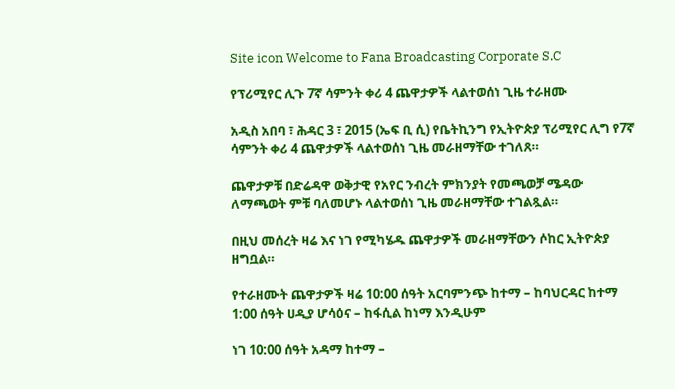Site icon Welcome to Fana Broadcasting Corporate S.C

የፕሪሚየር ሊጉ 7ኛ ሳምንት ቀሪ 4 ጨዋታዎች ላልተወሰነ ጊዜ ተራዘሙ

አዲስ አበባ ፣ ሕዳር 3 ፣ 2015 (ኤፍ ቢ ሲ) የቤትኪንግ የኢትዮጵያ ፕሪሚየር ሊግ የ7ኛ ሳምንት ቀሪ 4 ጨዋታዎች ላልተወሰነ ጊዜ መራዘማቸው ተገለጸ።

ጨዋታዎቹ በድሬዳዋ ወቅታዊ የአየር ንብረት ምክንያት የመጫወቻ ሜዳው ለማጫወት ምቹ ባለመሆኑ ላልተወሰነ ጊዜ መራዘማቸው ተገልጿል።

በዚህ መሰረት ዛሬ እና ነገ የሚካሄዱ ጨዋታዎች መራዘማቸውን ሶከር ኢትዮጵያ ዘግቧል።

የተራዘሙት ጨዋታዎች ዛሬ 10:00 ሰዓት አርባምንጭ ከተማ – ከባህርዳር ከተማ
1:00 ሰዓት ሀዲያ ሆሳዕና – ከፋሲል ከነማ እንዲሁም

ነገ 10:00 ሰዓት አዳማ ከተማ –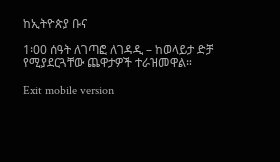ከኢትዮጵያ ቡና

1፡00 ሰዓት ለገጣፎ ለገዳዲ – ከወላይታ ድቻ የሚያደርጓቸው ጨዋታዎች ተራዝመዋል።

Exit mobile version